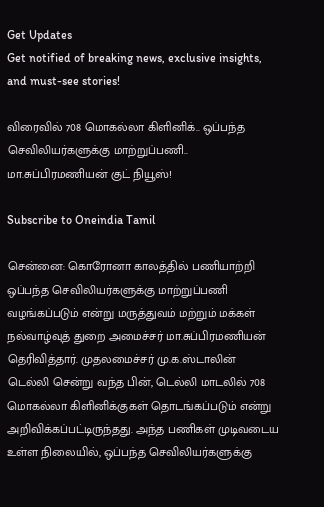Get Updates
Get notified of breaking news, exclusive insights, and must-see stories!

விரைவில் 708 மொகல்லா கிளினிக்.. ஒப்பந்த செவிலியர்களுக்கு மாற்றுப்பணி.. மா.சுப்பிரமணியன் குட் நியூஸ்!

Subscribe to Oneindia Tamil

சென்னை: கொரோனா காலத்தில் பணியாற்றி ஒப்பந்த செவிலியர்களுக்கு மாற்றுப்பணி வழங்கப்படும் என்று மருத்துவம் மற்றும் மக்கள் நல்வாழ்வுத் துறை அமைச்சர் மா.சுப்பிரமணியன் தெரிவித்தார். முதலமைச்சர் மு.க.ஸ்டாலின் டெல்லி சென்று வந்த பின், டெல்லி மாடலில் 708 மொகல்லா கிளினிக்குகள் தொடங்கப்படும் என்று அறிவிக்கப்பட்டிருந்தது. அந்த பணிகள் முடிவடைய உள்ள நிலையில், ஒப்பந்த செவிலியர்களுக்கு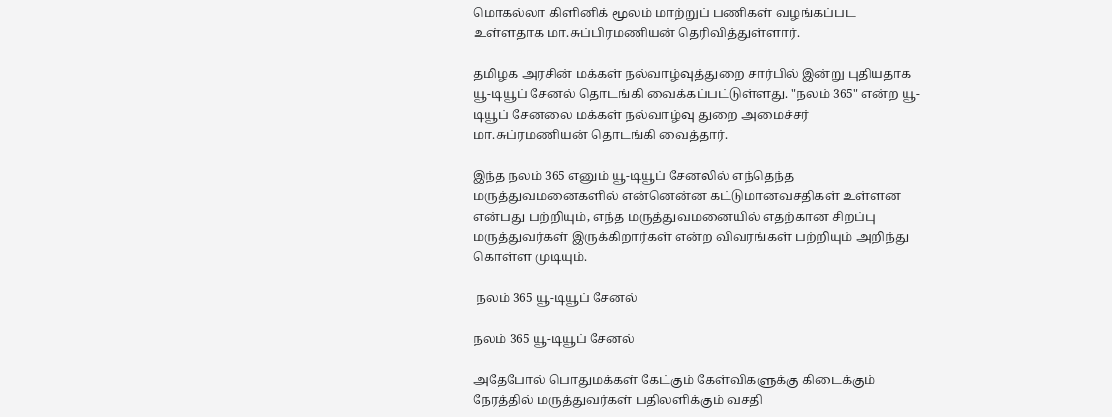மொகல்லா கிளினிக் மூலம் மாற்றுப் பணிகள் வழங்கப்பட உள்ளதாக மா.சுப்பிரமணியன் தெரிவித்துள்ளார்.

தமிழக அரசின் மக்கள் நல்வாழ்வுத்துறை சார்பில் இன்று புதியதாக யூ-டியூப் சேனல் தொடங்கி வைக்கப்பட்டுள்ளது. "நலம் 365" என்ற யூ-டியூப் சேனலை மக்கள் நல்வாழ்வு துறை அமைச்சர் மா.சுப்ரமணியன் தொடங்கி வைத்தார்.

இந்த நலம் 365 எனும் யூ-டியூப் சேனலில் எந்தெந்த மருத்துவமனைகளில் என்னென்ன கட்டுமானவசதிகள் உள்ளன என்பது பற்றியும், எந்த மருத்துவமனையில் எதற்கான சிறப்பு மருத்துவர்கள் இருக்கிறார்கள் என்ற விவரங்கள் பற்றியும் அறிந்து கொள்ள முடியும்.

 நலம் 365 யூ-டியூப் சேனல்

நலம் 365 யூ-டியூப் சேனல்

அதேபோல் பொதுமக்கள் கேட்கும் கேள்விகளுக்கு கிடைக்கும் நேரத்தில் மருத்துவர்கள் பதிலளிக்கும் வசதி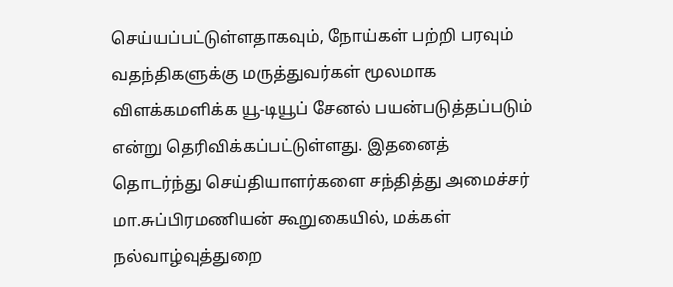செய்யப்பட்டுள்ளதாகவும், நோய்கள் பற்றி பரவும் வதந்திகளுக்கு மருத்துவர்கள் மூலமாக விளக்கமளிக்க யூ-டியூப் சேனல் பயன்படுத்தப்படும் என்று தெரிவிக்கப்பட்டுள்ளது. இதனைத் தொடர்ந்து செய்தியாளர்களை சந்தித்து அமைச்சர் மா.சுப்பிரமணியன் கூறுகையில், மக்கள் நல்வாழ்வுத்துறை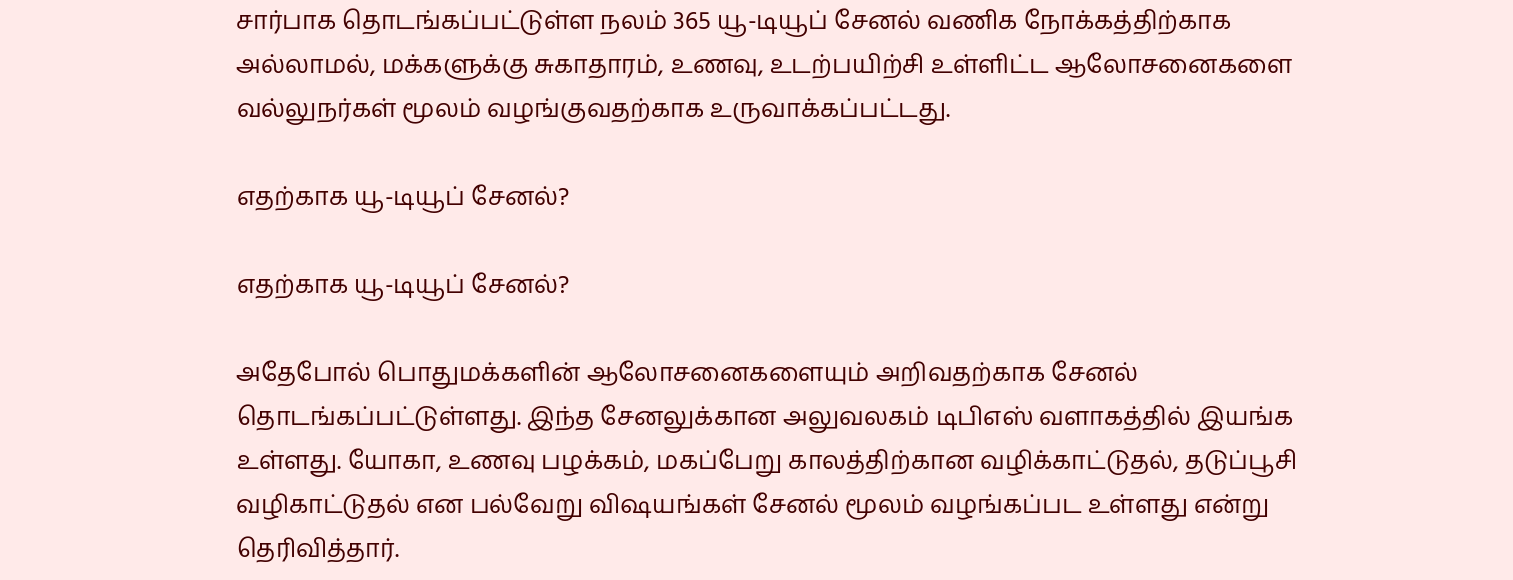சார்பாக தொடங்கப்பட்டுள்ள நலம் 365 யூ-டியூப் சேனல் வணிக நோக்கத்திற்காக அல்லாமல், மக்களுக்கு சுகாதாரம், உணவு, உடற்பயிற்சி உள்ளிட்ட ஆலோசனைகளை வல்லுநர்கள் மூலம் வழங்குவதற்காக உருவாக்கப்பட்டது.

எதற்காக யூ-டியூப் சேனல்?

எதற்காக யூ-டியூப் சேனல்?

அதேபோல் பொதுமக்களின் ஆலோசனைகளையும் அறிவதற்காக சேனல் தொடங்கப்பட்டுள்ளது. இந்த சேனலுக்கான அலுவலகம் டிபிஎஸ் வளாகத்தில் இயங்க உள்ளது. யோகா, உணவு பழக்கம், மகப்பேறு காலத்திற்கான வழிக்காட்டுதல், தடுப்பூசி வழிகாட்டுதல் என பல்வேறு விஷயங்கள் சேனல் மூலம் வழங்கப்பட உள்ளது என்று தெரிவித்தார்.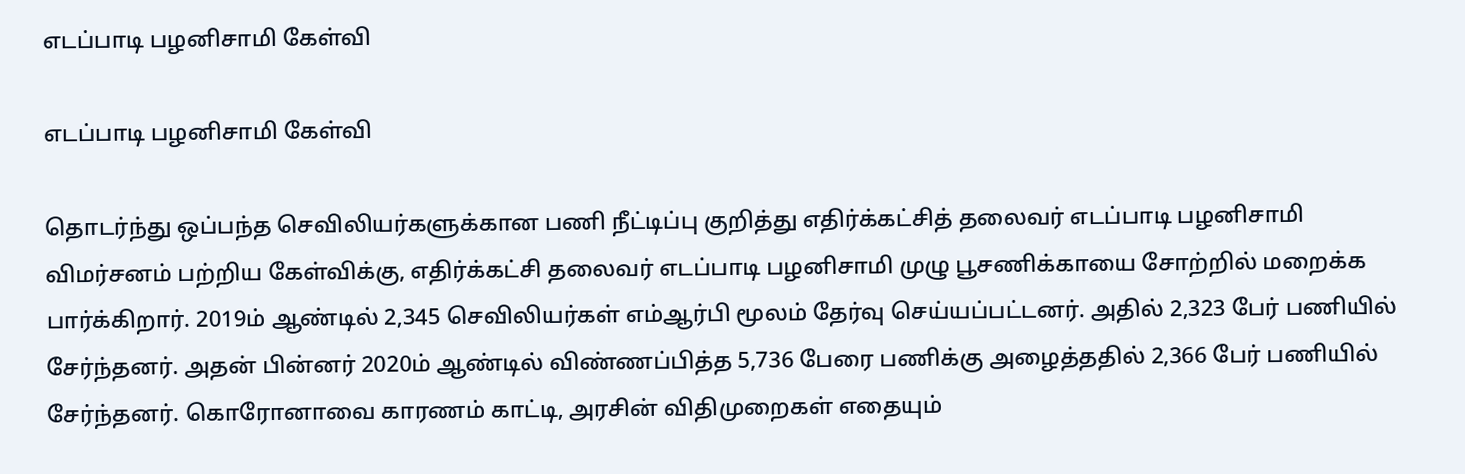எடப்பாடி பழனிசாமி கேள்வி

எடப்பாடி பழனிசாமி கேள்வி

தொடர்ந்து ஒப்பந்த செவிலியர்களுக்கான பணி நீட்டிப்பு குறித்து எதிர்க்கட்சித் தலைவர் எடப்பாடி பழனிசாமி விமர்சனம் பற்றிய கேள்விக்கு, எதிர்க்கட்சி தலைவர் எடப்பாடி பழனிசாமி முழு பூசணிக்காயை சோற்றில் மறைக்க பார்க்கிறார். 2019ம் ஆண்டில் 2,345 செவிலியர்கள் எம்ஆர்பி மூலம் தேர்வு செய்யப்பட்டனர். அதில் 2,323 பேர் பணியில் சேர்ந்தனர். அதன் பின்னர் 2020ம் ஆண்டில் விண்ணப்பித்த 5,736 பேரை பணிக்கு அழைத்ததில் 2,366 பேர் பணியில் சேர்ந்தனர். கொரோனாவை காரணம் காட்டி, அரசின் விதிமுறைகள் எதையும்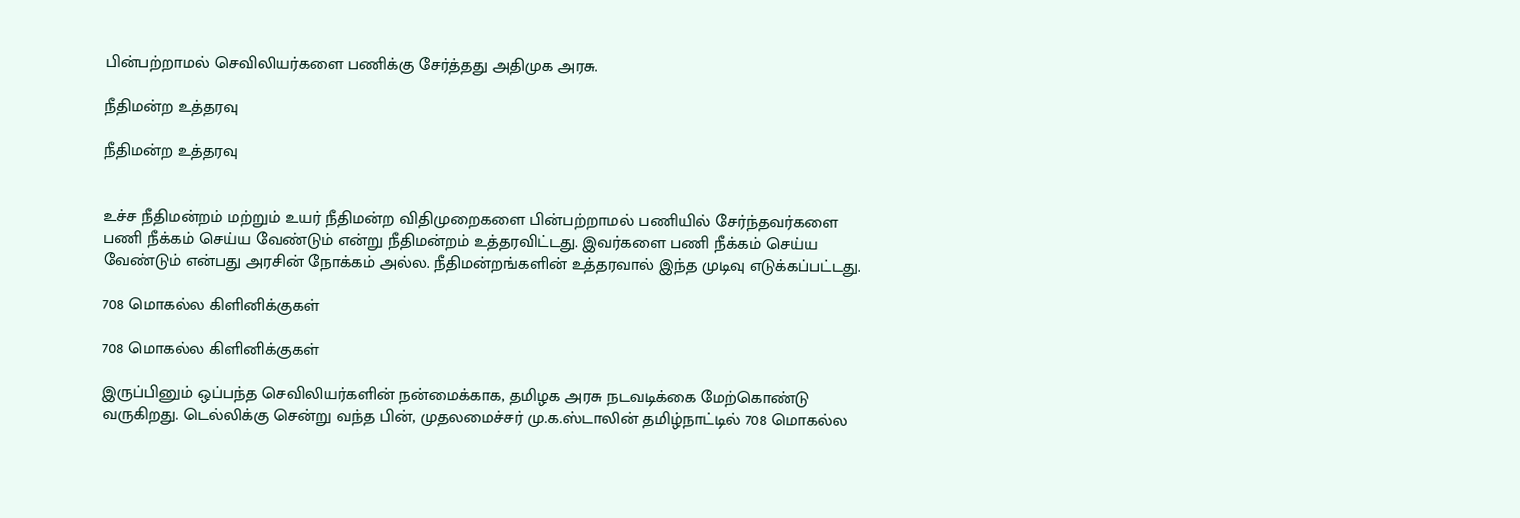பின்பற்றாமல் செவிலியர்களை பணிக்கு சேர்த்தது அதிமுக அரசு.

நீதிமன்ற உத்தரவு

நீதிமன்ற உத்தரவு


உச்ச நீதிமன்றம் மற்றும் உயர் நீதிமன்ற விதிமுறைகளை பின்பற்றாமல் பணியில் சேர்ந்தவர்களை பணி நீக்கம் செய்ய வேண்டும் என்று நீதிமன்றம் உத்தரவிட்டது. இவர்களை பணி நீக்கம் செய்ய வேண்டும் என்பது அரசின் நோக்கம் அல்ல. நீதிமன்றங்களின் உத்தரவால் இந்த முடிவு எடுக்கப்பட்டது.

708 மொகல்ல கிளினிக்குகள்

708 மொகல்ல கிளினிக்குகள்

இருப்பினும் ஒப்பந்த செவிலியர்களின் நன்மைக்காக, தமிழக அரசு நடவடிக்கை மேற்கொண்டு வருகிறது. டெல்லிக்கு சென்று வந்த பின், முதலமைச்சர் மு.க.ஸ்டாலின் தமிழ்நாட்டில் 708 மொகல்ல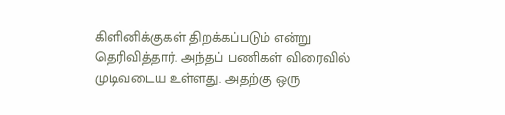கிளினிக்குகள் திறக்கப்படும் என்று தெரிவித்தார். அந்தப் பணிகள் விரைவில் முடிவடைய உள்ளது. அதற்கு ஒரு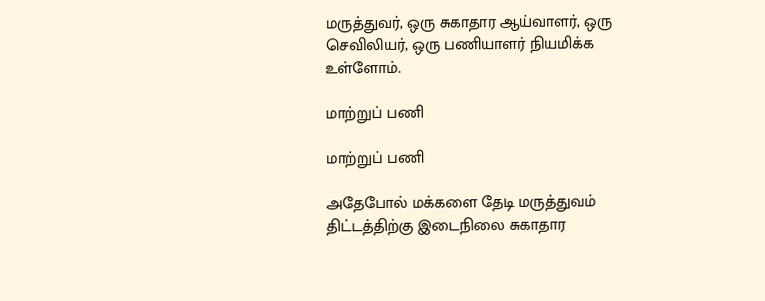மருத்துவர், ஒரு சுகாதார ஆய்வாளர், ஒரு செவிலியர், ஒரு பணியாளர் நியமிக்க உள்ளோம்.

மாற்றுப் பணி

மாற்றுப் பணி

அதேபோல் மக்களை தேடி மருத்துவம் திட்டத்திற்கு இடைநிலை சுகாதார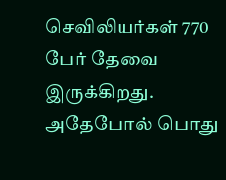செவிலியர்கள் 770 பேர் தேவை இருக்கிறது. அதேபோல் பொது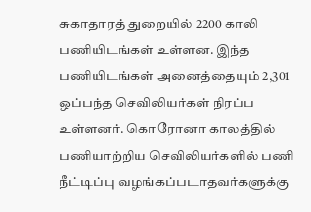சுகாதாரத் துறையில் 2200 காலி பணியிடங்கள் உள்ளன. இந்த பணியிடங்கள் அனைத்தையும் 2,301 ஒப்பந்த செவிலியர்கள் நிரப்ப உள்ளனர். கொரோனா காலத்தில் பணியாற்றிய செவிலியர்களில் பணி நீட்டிப்பு வழங்கப்படாதவர்களுக்கு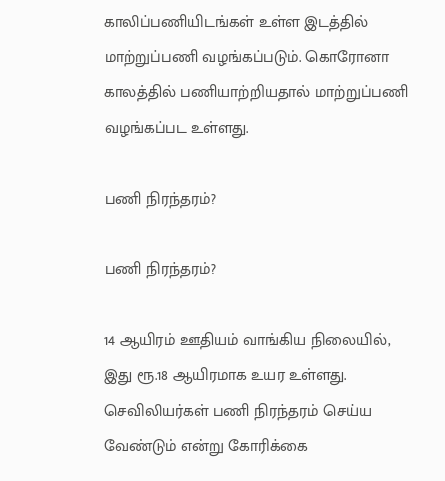காலிப்பணியிடங்கள் உள்ள இடத்தில் மாற்றுப்பணி வழங்கப்படும். கொரோனா காலத்தில் பணியாற்றியதால் மாற்றுப்பணி வழங்கப்பட உள்ளது.

பணி நிரந்தரம்?

பணி நிரந்தரம்?

14 ஆயிரம் ஊதியம் வாங்கிய நிலையில், இது ரூ.18 ஆயிரமாக உயர உள்ளது. செவிலியர்கள் பணி நிரந்தரம் செய்ய வேண்டும் என்று கோரிக்கை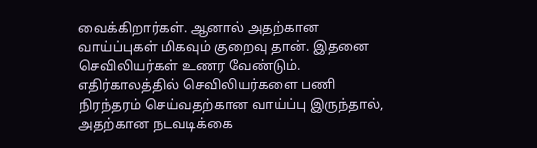வைக்கிறார்கள். ஆனால் அதற்கான வாய்ப்புகள் மிகவும் குறைவு தான். இதனை செவிலியர்கள் உணர வேண்டும். எதிர்காலத்தில் செவிலியர்களை பணி நிரந்தரம் செய்வதற்கான வாய்ப்பு இருந்தால், அதற்கான நடவடிக்கை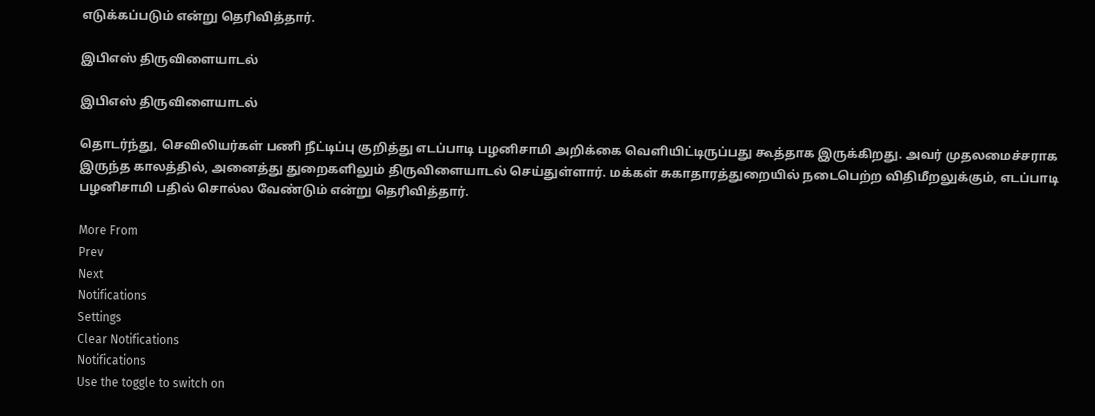எடுக்கப்படும் என்று தெரிவித்தார்.

இபிஎஸ் திருவிளையாடல்

இபிஎஸ் திருவிளையாடல்

தொடர்ந்து, செவிலியர்கள் பணி நீட்டிப்பு குறித்து எடப்பாடி பழனிசாமி அறிக்கை வெளியிட்டிருப்பது கூத்தாக இருக்கிறது. அவர் முதலமைச்சராக இருந்த காலத்தில், அனைத்து துறைகளிலும் திருவிளையாடல் செய்துள்ளார். மக்கள் சுகாதாரத்துறையில் நடைபெற்ற விதிமீறலுக்கும், எடப்பாடி பழனிசாமி பதில் சொல்ல வேண்டும் என்று தெரிவித்தார்.

More From
Prev
Next
Notifications
Settings
Clear Notifications
Notifications
Use the toggle to switch on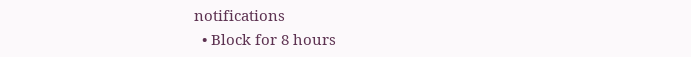notifications
  • Block for 8 hours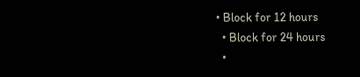• Block for 12 hours
  • Block for 24 hours
  •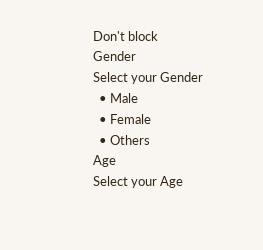Don't block
Gender
Select your Gender
  • Male
  • Female
  • Others
Age
Select your Age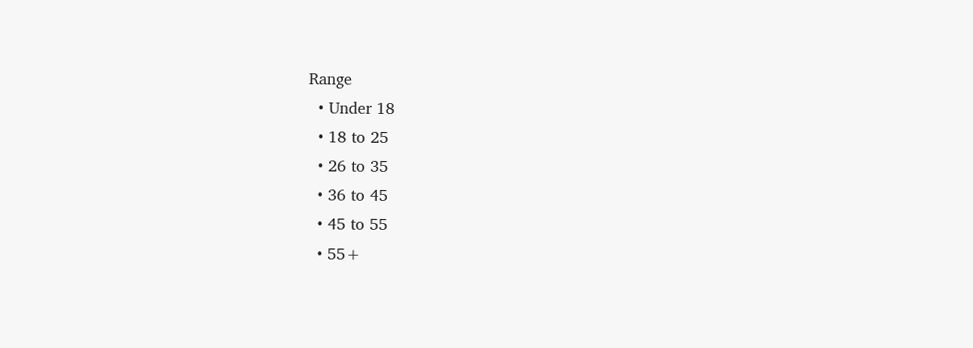Range
  • Under 18
  • 18 to 25
  • 26 to 35
  • 36 to 45
  • 45 to 55
  • 55+